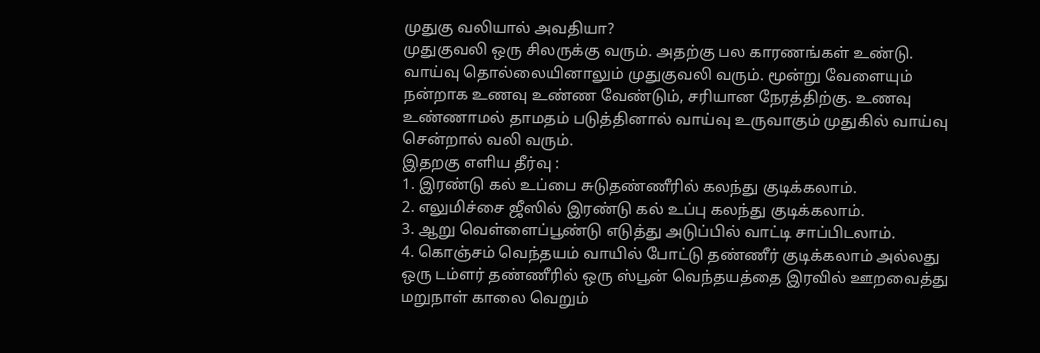முதுகு வலியால் அவதியா?
முதுகுவலி ஒரு சிலருக்கு வரும். அதற்கு பல காரணங்கள் உண்டு. வாய்வு தொல்லையினாலும் முதுகுவலி வரும். மூன்று வேளையும் நன்றாக உணவு உண்ண வேண்டும், சரியான நேரத்திற்கு. உணவு உண்ணாமல் தாமதம் படுத்தினால் வாய்வு உருவாகும் முதுகில் வாய்வு சென்றால் வலி வரும்.
இதறகு எளிய தீர்வு :
1. இரண்டு கல் உப்பை சுடுதண்ணீரில் கலந்து குடிக்கலாம்.
2. எலுமிச்சை ஜீஸில் இரண்டு கல் உப்பு கலந்து குடிக்கலாம்.
3. ஆறு வெள்ளைப்பூண்டு எடுத்து அடுப்பில் வாட்டி சாப்பிடலாம்.
4. கொஞ்சம் வெந்தயம் வாயில் போட்டு தண்ணீர் குடிக்கலாம் அல்லது ஒரு டம்ளர் தண்ணீரில் ஒரு ஸ்பூன் வெந்தயத்தை இரவில் ஊறவைத்து மறுநாள் காலை வெறும்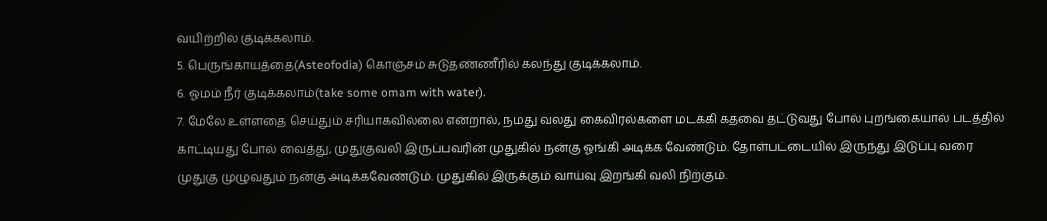வயிற்றில் குடிக்கலாம்.
5. பெருங்காயத்தை(Asteofodia) கொஞ்சம் சுடுதண்ணீரில் கலந்து குடிக்கலாம்.
6. ஓமம் நீர் குடிக்கலாம்(take some omam with water).
7. மேலே உள்ளதை செய்தும் சரியாகவில்லை என்றால், நமது வலது கைவிரல்களை மடக்கி கதவை தட்டுவது போல் புறங்கையால் படத்தில் காட்டியது போல் வைத்து, முதுகுவலி இருப்பவரின் முதுகில் நன்கு ஓங்கி அடிக்க வேண்டும். தோள்பட்டையில் இருந்து இடுப்பு வரை முதுகு முழுவதும் நன்கு அடிக்கவேண்டும். முதுகில் இருக்கும் வாய்வு இறங்கி வலி நிற்கும்.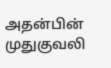அதன்பின் முதுகுவலி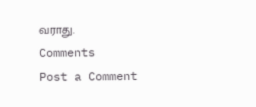வராது.
Comments
Post a Comment